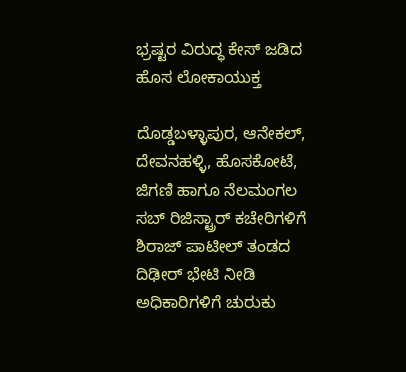ಭ್ರಷ್ಟರ ವಿರುದ್ಧ ಕೇಸ್ ಜಡಿದ ಹೊಸ ಲೋಕಾಯುಕ್ತ

ದೊಡ್ಡಬಳ್ಳಾಪುರ, ಆನೇಕಲ್, ದೇವನಹಳ್ಳಿ, ಹೊಸಕೋಟೆ, ಜಿಗಣಿ ಹಾಗೂ ನೆಲಮಂಗಲ ಸಬ್ ರಿಜಿಸ್ಟ್ರಾರ್ ಕಚೇರಿಗಳಿಗೆ ಶಿರಾಜ್ ಪಾಟೀಲ್ ತಂಡದ ದಿಢೀರ್ ಭೇಟಿ ನೀಡಿ ಅಧಿಕಾರಿಗಳಿಗೆ ಚುರುಕು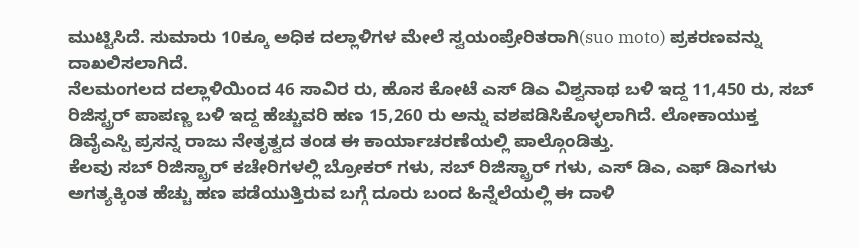ಮುಟ್ಟಿಸಿದೆ. ಸುಮಾರು 10ಕ್ಕೂ ಅಧಿಕ ದಲ್ಲಾಳಿಗಳ ಮೇಲೆ ಸ್ವಯಂಪ್ರೇರಿತರಾಗಿ(suo moto) ಪ್ರಕರಣವನ್ನು ದಾಖಲಿಸಲಾಗಿದೆ.
ನೆಲಮಂಗಲದ ದಲ್ಲಾಳಿಯಿಂದ 46 ಸಾವಿರ ರು, ಹೊಸ ಕೋಟೆ ಎಸ್ ಡಿಎ ವಿಶ್ವನಾಥ ಬಳಿ ಇದ್ದ 11,450 ರು, ಸಬ್ ರಿಜಿಸ್ಟ್ರರ್ ಪಾಪಣ್ಣ ಬಳಿ ಇದ್ದ ಹೆಚ್ಚುವರಿ ಹಣ 15,260 ರು ಅನ್ನು ವಶಪಡಿಸಿಕೊಳ್ಳಲಾಗಿದೆ. ಲೋಕಾಯುಕ್ತ ಡಿವೈಎಸ್ಪಿ ಪ್ರಸನ್ನ ರಾಜು ನೇತೃತ್ವದ ತಂಡ ಈ ಕಾರ್ಯಾಚರಣೆಯಲ್ಲಿ ಪಾಲ್ಗೊಂಡಿತ್ತು.
ಕೆಲವು ಸಬ್ ರಿಜಿಸ್ಟ್ರಾರ್ ಕಚೇರಿಗಳಲ್ಲಿ ಬ್ರೋಕರ್ ಗಳು, ಸಬ್ ರಿಜಿಸ್ಟ್ರಾರ್ ಗಳು, ಎಸ್ ಡಿಎ, ಎಫ್ ಡಿಎಗಳು ಅಗತ್ಯಕ್ಕಿಂತ ಹೆಚ್ಚು ಹಣ ಪಡೆಯುತ್ತಿರುವ ಬಗ್ಗೆ ದೂರು ಬಂದ ಹಿನ್ನೆಲೆಯಲ್ಲಿ ಈ ದಾಳಿ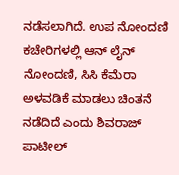ನಡೆಸಲಾಗಿದೆ. ಉಪ ನೋಂದಣಿ ಕಚೇರಿಗಳಲ್ಲಿ ಆನ್ ಲೈನ್ ನೋಂದಣಿ, ಸಿಸಿ ಕೆಮೆರಾ ಅಳವಡಿಕೆ ಮಾಡಲು ಚಿಂತನೆ ನಡೆದಿದೆ ಎಂದು ಶಿವರಾಜ್ ಪಾಟೀಲ್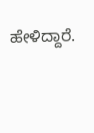ಹೇಳಿದ್ದಾರೆ.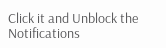Click it and Unblock the Notifications